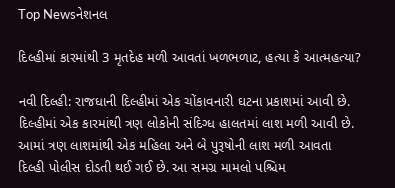Top Newsનેશનલ

દિલ્હીમાં કારમાંથી 3 મૃતદેહ મળી આવતાં ખળભળાટ, હત્યા કે આત્મહત્યા?

નવી દિલ્હી: રાજધાની દિલ્હીમાં એક ચોંકાવનારી ઘટના પ્રકાશમાં આવી છે. દિલ્હીમાં એક કારમાંથી ત્રણ લોકોની સંદિગ્ધ હાલતમાં લાશ મળી આવી છે. આમાં ત્રણ લાશમાંથી એક મહિલા અને બે પુરૂષોની લાશ મળી આવતા દિલ્હી પોલીસ દોડતી થઈ ગઈ છે. આ સમગ્ર મામલો પશ્ચિમ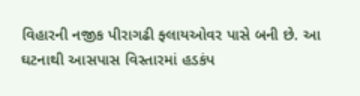વિહારની નજીક પીરાગઢી ફ્લાયઓવર પાસે બની છે. આ ઘટનાથી આસપાસ વિસ્તારમાં હડકંપ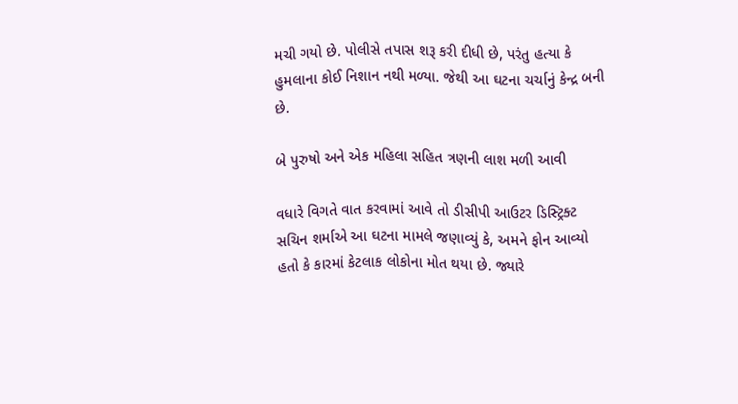મચી ગયો છે. પોલીસે તપાસ શરૂ કરી દીધી છે, પરંતુ હત્યા કે હુમલાના કોઈ નિશાન નથી મળ્યા. જેથી આ ઘટના ચર્ચાનું કેન્દ્ર બની છે.

બે પુરુષો અને એક મહિલા સહિત ત્રણની લાશ મળી આવી

વધારે વિગતે વાત કરવામાં આવે તો ડીસીપી આઉટર ડિસ્ટ્રિક્ટ સચિન શર્માએ આ ઘટના મામલે જણાવ્યું કે, અમને ફોન આવ્યો હતો કે કારમાં કેટલાક લોકોના મોત થયા છે. જ્યારે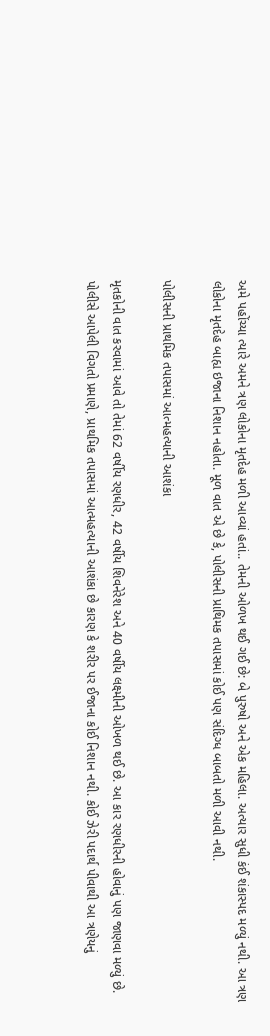અમે પહોંચ્યા ત્યારે અમને ત્રણ લોકોના મૃતદેહ મળી આવ્યાં હતાં.. તેમની ઓળખ થઈ ગઈ છે: બે પુરુષો અને એક મહિલા. અત્યાર સુધી કંઈ શંકાસ્પદ મળ્યું નથી. આ ત્રણ લોકોના મૃતદેહ બાહ્ય ઇજાના નિશાન નહોતા. મૂળ વાત એ છે કે, પોલીસની પ્રાથિમક તપાસમાં કોઈ પણ સંદિગ્ધ બાબતો મળી આવી નથી.

પોલીસની પ્રાથમિક તપાસમાં આત્મહત્યાની આશંકા

મૃતકોની વાત કરવામાં આવે તો તેમાં 62 વર્ષીય રણધીર, 42 વર્ષીય શિવનેરેશ અને 40 વર્ષીય લક્ષ્મીની ઓખળ થઈ છે. આ કાર રણધીરની હોવાનું પણ જાણવા મળ્યું છે. પોલીસે આપેલી વિગતો પ્રમાણે, પ્રાથમિક તપાસમાં આત્મહત્યાની આશંકા છે કારણ કે શરીર પર ઈજાના કોઈ નિશાન નથી. કોઈ ઝેરી પદાર્થ પીવાથી આ ત્રણેયનું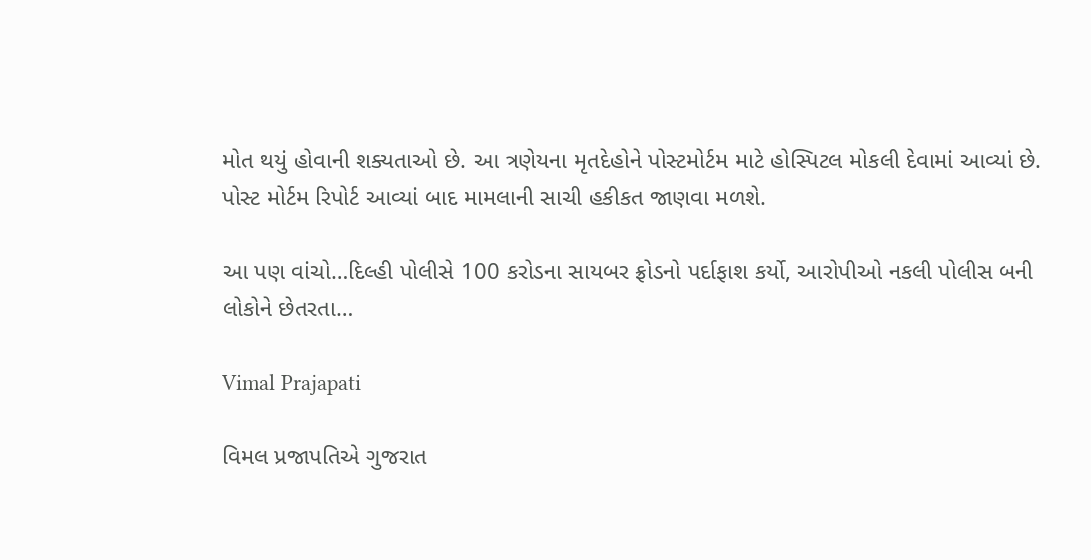મોત થયું હોવાની શક્યતાઓ છે. આ ત્રણેયના મૃતદેહોને પોસ્ટમોર્ટમ માટે હોસ્પિટલ મોકલી દેવામાં આવ્યાં છે. પોસ્ટ મોર્ટમ રિપોર્ટ આવ્યાં બાદ મામલાની સાચી હકીકત જાણવા મળશે.

આ પણ વાંચો…દિલ્હી પોલીસે 100 કરોડના સાયબર ફ્રોડનો પર્દાફાશ કર્યો, આરોપીઓ નકલી પોલીસ બની લોકોને છેતરતા…

Vimal Prajapati

વિમલ પ્રજાપતિએ ગુજરાત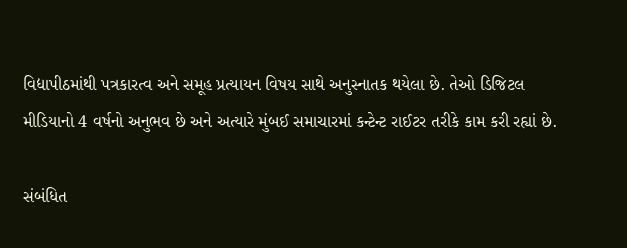વિદ્યાપીઠમાંથી પત્રકારત્વ અને સમૂહ પ્રત્યાયન વિષય સાથે અનુસ્નાતક થયેલા છે. તેઓ ડિજિટલ મીડિયાનો 4 વર્ષનો અનુભવ છે અને અત્યારે મુંબઈ સમાચારમાં કન્ટેન્ટ રાઈટર તરીકે કામ કરી રહ્યાં છે.

સંબંધિત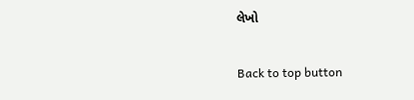લેખો

Back to top button